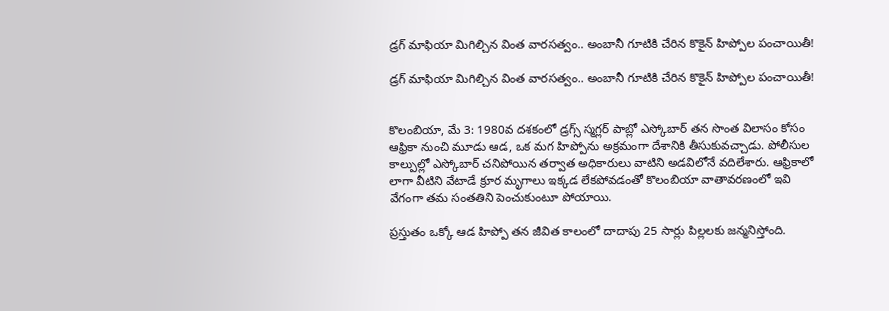డ్రగ్ మాఫియా మిగిల్చిన వింత వారసత్వం.. అంబానీ గూటికి చేరిన కొకైన్ హిప్పోల పంచాయితీ!

డ్రగ్ మాఫియా మిగిల్చిన వింత వారసత్వం.. అంబానీ గూటికి చేరిన కొకైన్ హిప్పోల పంచాయితీ!


కొలంబియా, మే 3: 1980వ దశకంలో డ్రగ్స్ స్మగ్లర్ పాబ్లో ఎస్కోబార్ తన సొంత విలాసం కోసం ఆఫ్రికా నుంచి మూడు ఆడ, ఒక మగ హిప్పోను అక్రమంగా దేశానికి తీసుకువచ్చాడు. పోలీసుల కాల్పుల్లో ఎస్కోబార్ చనిపోయిన తర్వాత అధికారులు వాటిని అడవిలోనే వదిలేశారు. ఆఫ్రికాలో లాగా వీటిని వేటాడే క్రూర మృగాలు ఇక్కడ లేకపోవడంతో కొలంబియా వాతావరణంలో ఇవి వేగంగా తమ సంతతిని పెంచుకుంటూ పోయాయి.

ప్రస్తుతం ఒక్కో ఆడ హిప్పో తన జీవిత కాలంలో దాదాపు 25 సార్లు పిల్లలకు జన్మనిస్తోంది.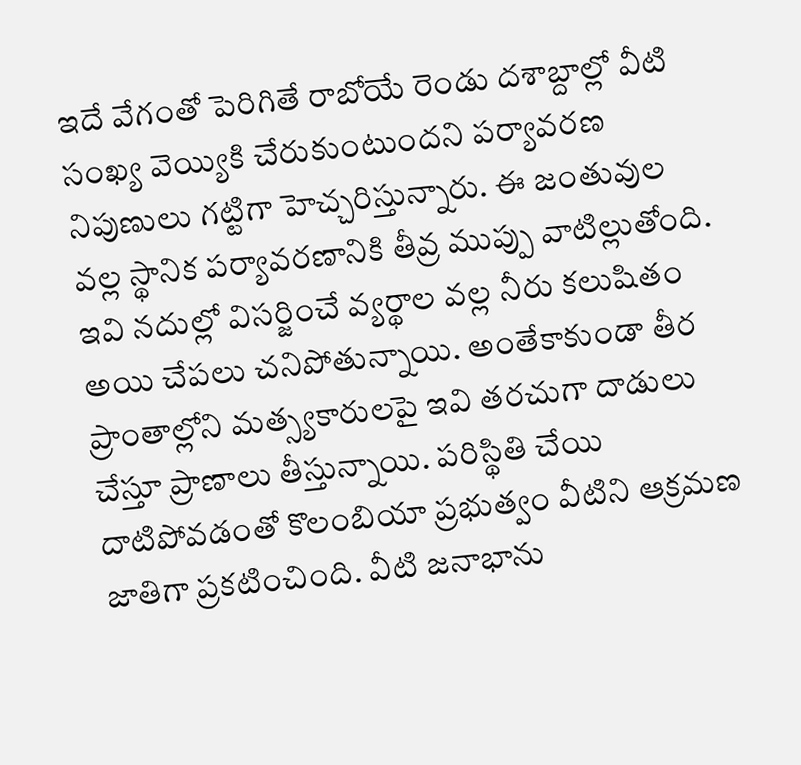ఇదే వేగంతో పెరిగితే రాబోయే రెండు దశాబ్దాల్లో వీటి సంఖ్య వెయ్యికి చేరుకుంటుందని పర్యావరణ నిపుణులు గట్టిగా హెచ్చరిస్తున్నారు. ఈ జంతువుల వల్ల స్థానిక పర్యావరణానికి తీవ్ర ముప్పు వాటిల్లుతోంది. ఇవి నదుల్లో విసర్జించే వ్యర్థాల వల్ల నీరు కలుషితం అయి చేపలు చనిపోతున్నాయి. అంతేకాకుండా తీర ప్రాంతాల్లోని మత్స్యకారులపై ఇవి తరచుగా దాడులు చేస్తూ ప్రాణాలు తీస్తున్నాయి. పరిస్థితి చేయి దాటిపోవడంతో కొలంబియా ప్రభుత్వం వీటిని ఆక్రమణ జాతిగా ప్రకటించింది. వీటి జనాభాను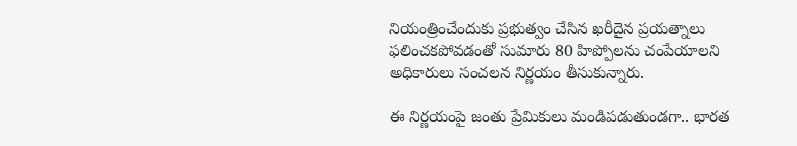నియంత్రించేందుకు ప్రభుత్వం చేసిన ఖరీదైన ప్రయత్నాలు ఫలించకపోవడంతో సుమారు 80 హిప్పోలను చంపేయాలని అధికారులు సంచలన నిర్ణయం తీసుకున్నారు.

ఈ నిర్ణయంపై జంతు ప్రేమికులు మండిపడుతుండగా.. భారత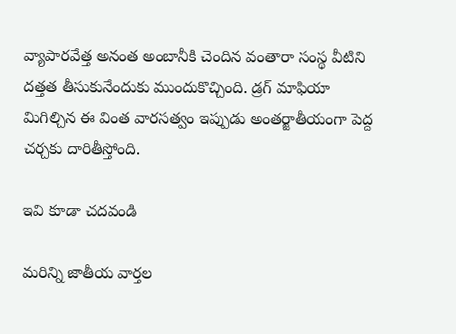వ్యాపారవేత్త అనంత అంబానీకి చెందిన వంతారా సంస్థ వీటిని దత్తత తీసుకునేందుకు ముందుకొచ్చింది. డ్రగ్ మాఫియా మిగిల్చిన ఈ వింత వారసత్వం ఇప్పుడు అంతర్జాతీయంగా పెద్ద చర్చకు దారితీస్తోంది.

ఇవి కూడా చదవండి

మరిన్ని జాతీయ వార్తల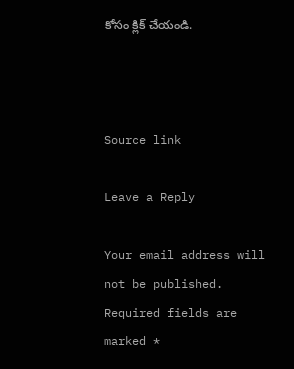కోసం క్లిక్‌ చేయండి.



Source link

Leave a Reply

Your email address will not be published. Required fields are marked *